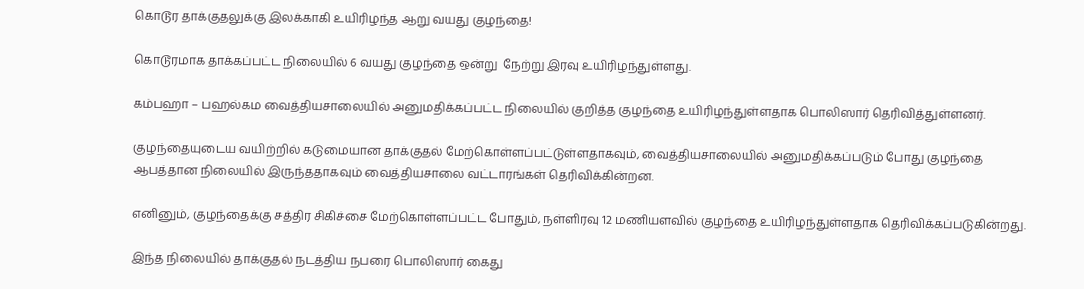கொடூர தாக்குதலுக்கு இலக்காகி உயிரிழந்த ஆறு வயது குழந்தை!

கொடூரமாக தாக்கப்பட்ட நிலையில் 6 வயது குழந்தை ஒன்று  நேற்று இரவு உயிரிழந்துள்ளது.

கம்பஹா – பஹல்கம வைத்தியசாலையில் அனுமதிக்கப்பட்ட நிலையில் குறித்த குழந்தை உயிரிழந்துள்ளதாக பொலிஸார் தெரிவித்துள்ளனர்.

குழந்தையுடைய வயிற்றில் கடுமையான தாக்குதல் மேற்கொள்ளப்பட்டுள்ளதாகவும், வைத்தியசாலையில் அனுமதிக்கப்படும் போது குழந்தை ஆபத்தான நிலையில் இருந்ததாகவும் வைத்தியசாலை வட்டாரங்கள் தெரிவிக்கின்றன.

எனினும், குழந்தைக்கு சத்திர சிகிச்சை மேற்கொள்ளப்பட்ட போதும், நள்ளிரவு 12 மணியளவில் குழந்தை உயிரிழந்துள்ளதாக தெரிவிக்கப்படுகின்றது.

இந்த நிலையில் தாக்குதல் நடத்திய நபரை பொலிஸார் கைது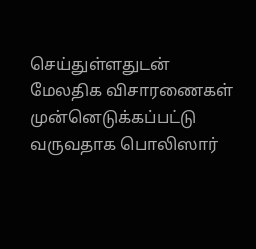செய்துள்ளதுடன்  மேலதிக விசாரணைகள் முன்னெடுக்கப்பட்டு வருவதாக பொலிஸார்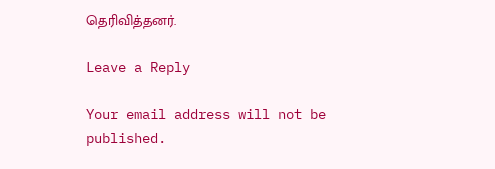தெரிவித்தனர்.

Leave a Reply

Your email address will not be published.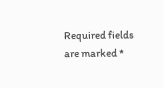Required fields are marked *